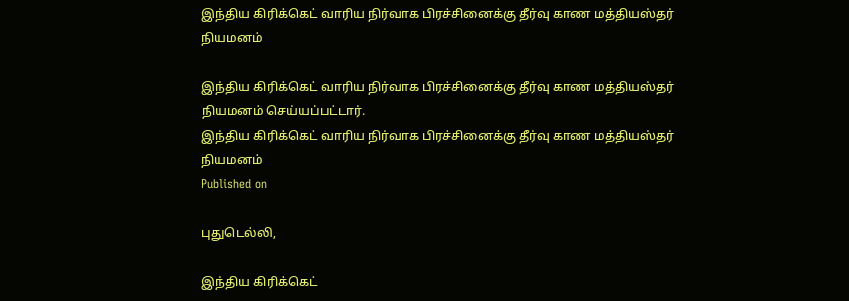இந்திய கிரிக்கெட் வாரிய நிர்வாக பிரச்சினைக்கு தீர்வு காண மத்தியஸ்தர் நியமனம்

இந்திய கிரிக்கெட் வாரிய நிர்வாக பிரச்சினைக்கு தீர்வு காண மத்தியஸ்தர் நியமனம் செய்யப்பட்டார்.
இந்திய கிரிக்கெட் வாரிய நிர்வாக பிரச்சினைக்கு தீர்வு காண மத்தியஸ்தர் நியமனம்
Published on

புதுடெல்லி,

இந்திய கிரிக்கெட்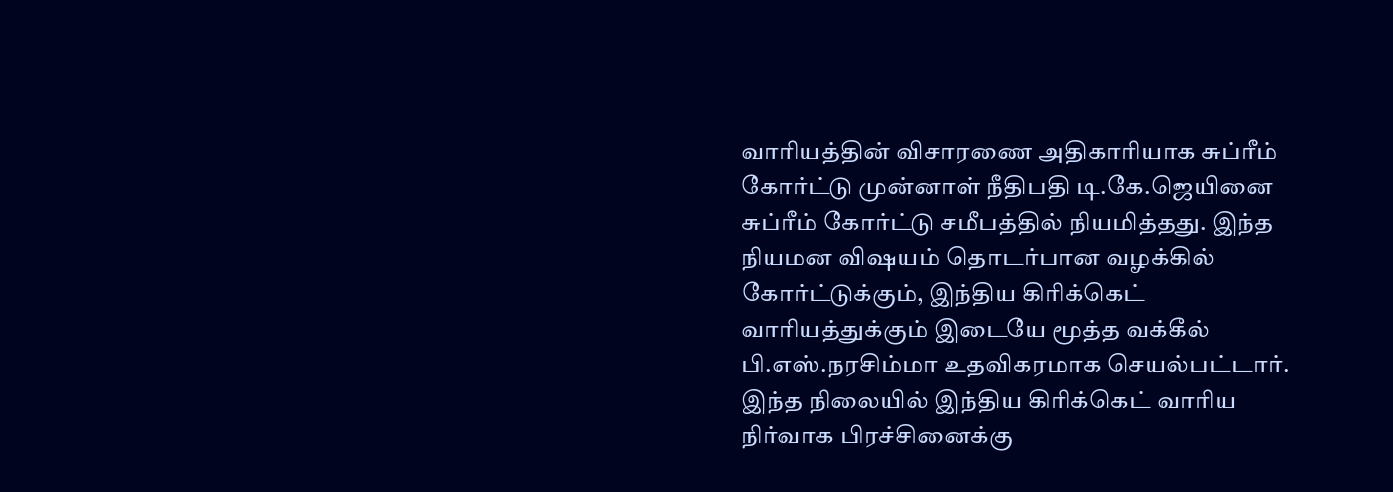வாரியத்தின் விசாரணை அதிகாரியாக சுப்ரீம் கோர்ட்டு முன்னாள் நீதிபதி டி.கே.ஜெயினை சுப்ரீம் கோர்ட்டு சமீபத்தில் நியமித்தது. இந்த நியமன விஷயம் தொடர்பான வழக்கில் கோர்ட்டுக்கும், இந்திய கிரிக்கெட் வாரியத்துக்கும் இடையே மூத்த வக்கீல் பி.எஸ்.நரசிம்மா உதவிகரமாக செயல்பட்டார். இந்த நிலையில் இந்திய கிரிக்கெட் வாரிய நிர்வாக பிரச்சினைக்கு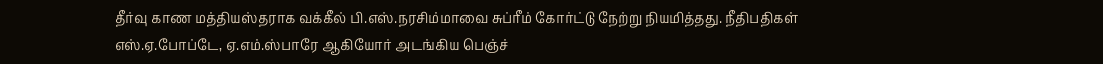தீர்வு காண மத்தியஸ்தராக வக்கீல் பி.எஸ்.நரசிம்மாவை சுப்ரீம் கோர்ட்டு நேற்று நியமித்தது. நீதிபதிகள் எஸ்.ஏ.போப்டே, ஏ.எம்.ஸ்பாரே ஆகியோர் அடங்கிய பெஞ்ச்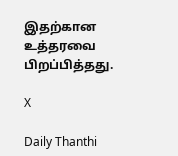இதற்கான உத்தரவை பிறப்பித்தது.

X

Daily Thanthi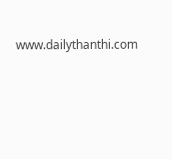www.dailythanthi.com